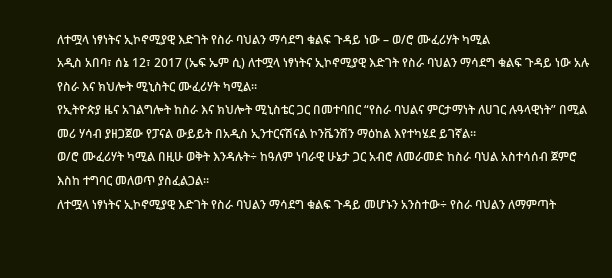ለተሟላ ነፃነትና ኢኮኖሚያዊ እድገት የስራ ባህልን ማሳደግ ቁልፍ ጉዳይ ነው – ወ/ሮ ሙፈሪሃት ካሚል
አዲስ አበባ፣ ሰኔ 12፣ 2017 (ኤፍ ኤም ሲ) ለተሟላ ነፃነትና ኢኮኖሚያዊ እድገት የስራ ባህልን ማሳደግ ቁልፍ ጉዳይ ነው አሉ የስራ እና ክህሎት ሚኒስትር ሙፈሪሃት ካሚል።
የኢትዮጵያ ዜና አገልግሎት ከስራ እና ክህሎት ሚኒስቴር ጋር በመተባበር “የስራ ባህልና ምርታማነት ለሀገር ሉዓላዊነት” በሚል መሪ ሃሳብ ያዘጋጀው የፓናል ውይይት በአዲስ ኢንተርናሽናል ኮንቬንሽን ማዕከል እየተካሄደ ይገኛል።
ወ/ሮ ሙፈሪሃት ካሚል በዚሁ ወቅት እንዳሉት÷ ከዓለም ነባራዊ ሁኔታ ጋር አብሮ ለመራመድ ከስራ ባህል አስተሳሰብ ጀምሮ እስከ ተግባር መለወጥ ያስፈልጋል።
ለተሟላ ነፃነትና ኢኮኖሚያዊ እድገት የስራ ባህልን ማሳደግ ቁልፍ ጉዳይ መሆኑን አንስተው÷ የስራ ባህልን ለማምጣት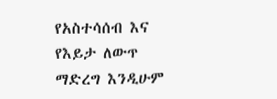የአስተሳሰብ እና የእይታ ለውጥ ማድረግ እንዲሁም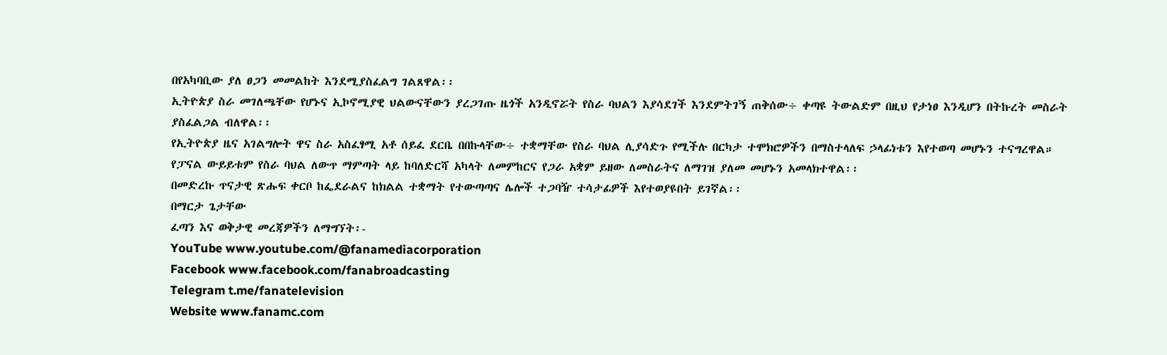በየአካባቢው ያለ ፀጋን መመልከት እንደሚያስፈልግ ገልጸዋል፡፡
ኢትዮጵያ ስራ መገለጫቸው የሆኑና ኢኮኖሚያዊ ህልውናቸውን ያረጋገጡ ዜጎች አንዲኖሯት የስራ ባህልን እያሳደገች እንደምትገኝ ጠቅሰው÷ ቀጣዩ ትውልድም በዚህ የታነፀ እንዲሆን በትኩረት መስራት ያስፈልጋል ብለዋል፡፡
የኢትዮጵያ ዜና አገልግሎት ዋና ስራ አስፈፃሚ አቶ ሰይፈ ደርቤ በበኩላቸው÷ ተቋማቸው የስራ ባህል ሊያሳድጉ የሚችሉ በርካታ ተሞክሮዎችን በማስተላለፍ ኃላፊነቱን እየተወጣ መሆኑን ተናግረዋል።
የፓናል ውይይቱም የስራ ባህል ለውጥ ማምጣት ላይ ከባለድርሻ አካላት ለመምከርና የጋራ አቋም ይዘው ለመስራትና ለማገዝ ያለመ መሆኑን አመላክተዋል፡፡
በመድረኩ ጥናታዊ ጽሑፍ ቀርቦ ከፌደራልና ከክልል ተቋማት የተውጣጣና ሌሎች ተጋባዥ ተሳታፊዎች እየተወያዩበት ይገኛል፡፡
በማርታ ጌታቸው
ፈጣን እና ወቅታዊ መረጃዎችን ለማግኘት፡-
YouTube www.youtube.com/@fanamediacorporation
Facebook www.facebook.com/fanabroadcasting
Telegram t.me/fanatelevision
Website www.fanamc.com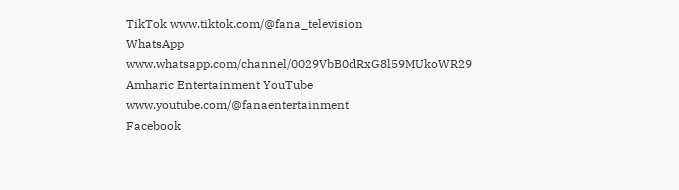TikTok www.tiktok.com/@fana_television
WhatsApp www.whatsapp.com/channel/0029VbB0dRxG8l59MUkoWR29
Amharic Entertainment YouTube www.youtube.com/@fanaentertainment
Facebook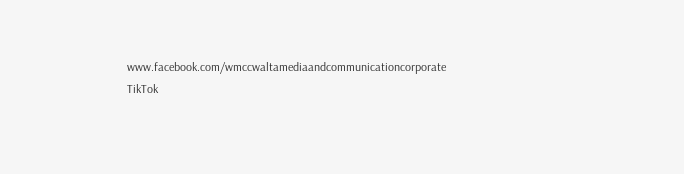www.facebook.com/wmccwaltamediaandcommunicationcorporate
TikTok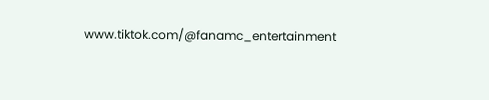www.tiktok.com/@fanamc_entertainment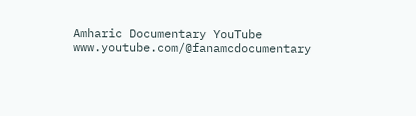Amharic Documentary YouTube www.youtube.com/@fanamcdocumentary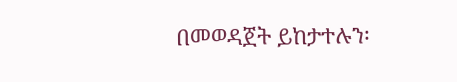በመወዳጀት ይከታተሉን፡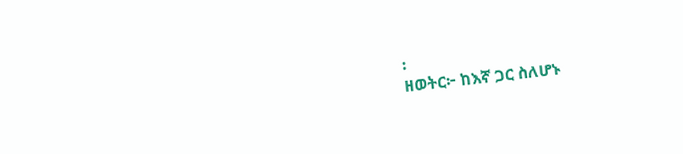፡
ዘወትር፦ ከእኛ ጋር ስለሆኑ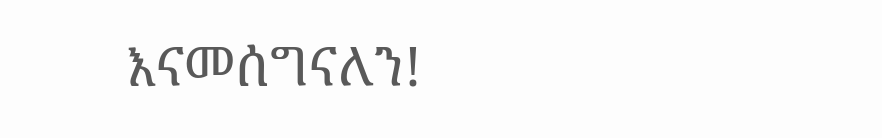እናመሰግናለን!